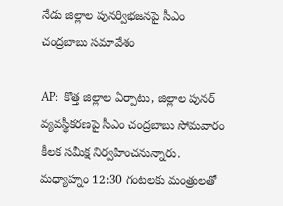నేడు జిల్లాల పునర్విభజనపై సీఎం చంద్రబాబు సమావేశం

AP:  కొత్త జిల్లాల ఏర్పాటు, జిల్లాల పునర్ వ్యవస్థీకరణపై సీఎం చంద్రబాబు సోమవారం కీలక సమీక్ష నిర్వహించనున్నారు. మధ్యాహ్నం 12:30 గంటలకు మంత్రులతో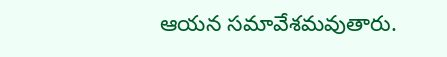ఆయన సమావేశమవుతారు.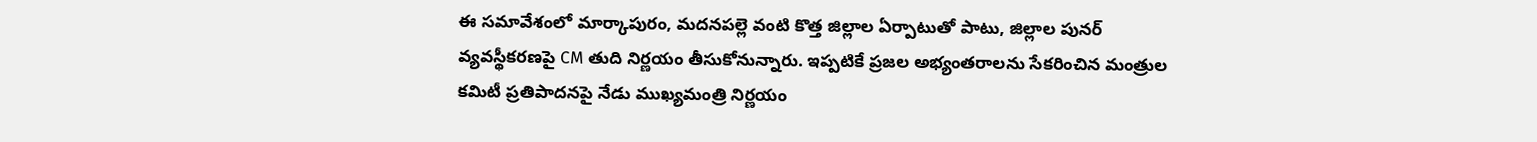ఈ సమావేశంలో మార్కాపురం, మదనపల్లె వంటి కొత్త జిల్లాల ఏర్పాటుతో పాటు, జిల్లాల పునర్ వ్యవస్థీకరణపై CM తుది నిర్ణయం తీసుకోనున్నారు. ఇప్పటికే ప్రజల అభ్యంతరాలను సేకరించిన మంత్రుల కమిటీ ప్రతిపాదనపై నేడు ముఖ్యమంత్రి నిర్ణయం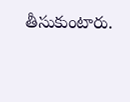తీసుకుంటారు.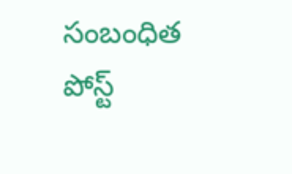సంబంధిత పోస్ట్